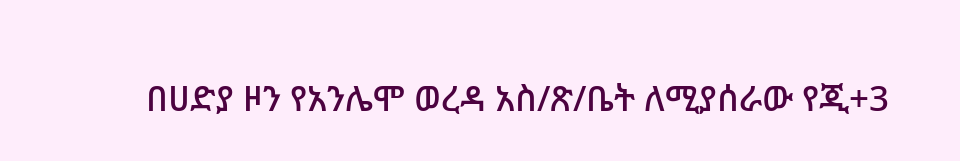በሀድያ ዞን የአንሌሞ ወረዳ አስ/ጽ/ቤት ለሚያሰራው የጂ+3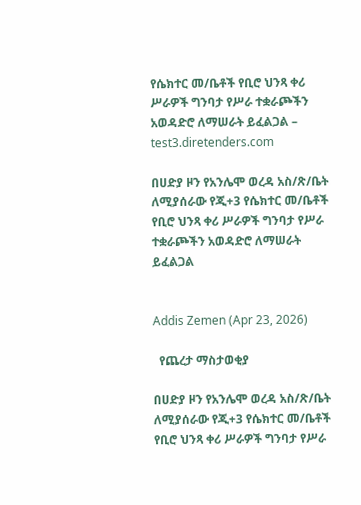የሴክተር መ/ቤቶች የቢሮ ህንጻ ቀሪ ሥራዎች ግንባታ የሥራ ተቋራጮችን አወዳድሮ ለማሠራት ይፈልጋል – test3.diretenders.com

በሀድያ ዞን የአንሌሞ ወረዳ አስ/ጽ/ቤት ለሚያሰራው የጂ+3 የሴክተር መ/ቤቶች የቢሮ ህንጻ ቀሪ ሥራዎች ግንባታ የሥራ ተቋራጮችን አወዳድሮ ለማሠራት ይፈልጋል


Addis Zemen (Apr 23, 2026)

  የጨረታ ማስታወቂያ

በሀድያ ዞን የአንሌሞ ወረዳ አስ/ጽ/ቤት ለሚያሰራው የጂ+3 የሴክተር መ/ቤቶች የቢሮ ህንጻ ቀሪ ሥራዎች ግንባታ የሥራ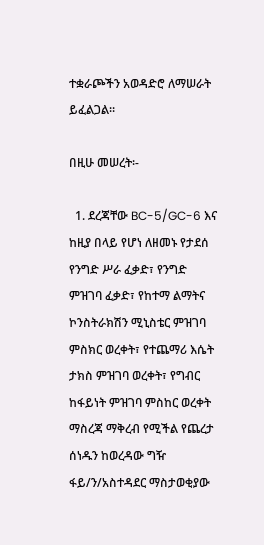ተቋራጮችን አወዳድሮ ለማሠራት ይፈልጋል።

በዚሁ መሠረት፡-

  1. ደረጃቸው BC-5/GC-6 እና ከዚያ በላይ የሆነ ለዘመኑ የታደሰ የንግድ ሥራ ፈቃድ፣ የንግድ ምዝገባ ፈቃድ፣ የከተማ ልማትና ኮንስትራክሽን ሚኒስቴር ምዝገባ ምስክር ወረቀት፣ የተጨማሪ እሴት ታክስ ምዝገባ ወረቀት፣ የግብር ከፋይነት ምዝገባ ምስከር ወረቀት ማስረጃ ማቅረብ የሚችል የጨረታ ሰነዱን ከወረዳው ግዥ ፋይ/ን/አስተዳደር ማስታወቂያው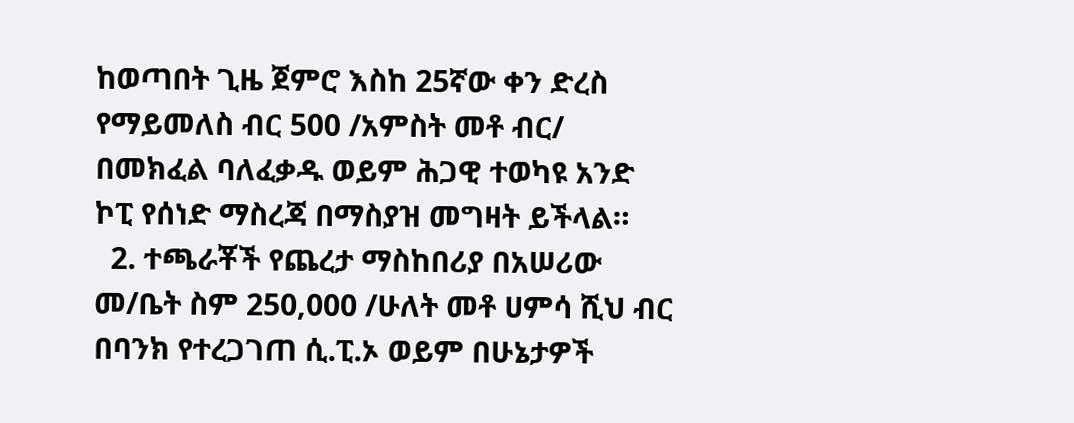ከወጣበት ጊዜ ጀምሮ እስከ 25ኛው ቀን ድረስ የማይመለስ ብር 500 /አምስት መቶ ብር/ በመክፈል ባለፈቃዱ ወይም ሕጋዊ ተወካዩ አንድ ኮፒ የሰነድ ማስረጃ በማስያዝ መግዛት ይችላል።
  2. ተጫራቾች የጨረታ ማስከበሪያ በአሠሪው መ/ቤት ስም 250,000 /ሁለት መቶ ሀምሳ ሺህ ብር በባንክ የተረጋገጠ ሲ.ፒ.ኦ ወይም በሁኔታዎች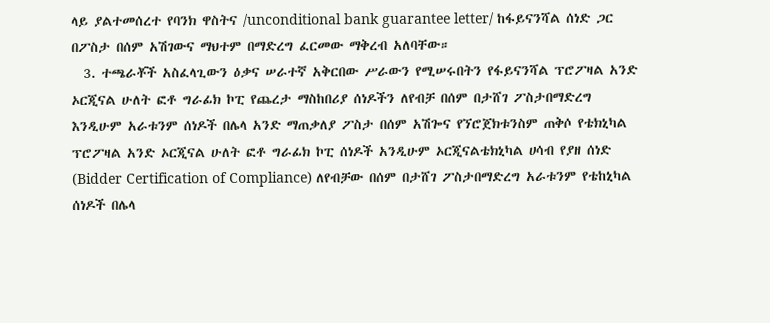ላይ ያልተመሰረተ የባንክ ዋስትና /unconditional bank guarantee letter/ ከፋይናንሻል ሰነድ ጋር በፖስታ በሰም አሽገውና ማህተም በማድረግ ፈርመው ማቅረብ አለባቸው።
  3. ተጫራቾች አስፈላጊውን ዕቃና ሠራተኛ አቅርበው ሥራውን የሚሠሩበትን የፋይናንሻል ፕሮፖዛል አንድ ኦርጂናል ሁለት ፎቶ ግራፊክ ኮፒ የጨረታ ማስከበሪያ ሰነዶችን ለየብቻ በሰም በታሸገ ፖስታበማድረግ እንዲሁም አራቱንም ሰነዶች በሌላ አንድ ማጠቃለያ ፖስታ በሰም አሽጐና የኘሮጀክቱንስም ጠቅሶ የቴክኒካል ፕሮፖዛል አንድ ኦርጂናል ሁለት ፎቶ ግራፊክ ኮፒ ሰነዶች አንዲሁም ኦርጂናልቴክኒካል ሀሳብ የያዘ ሰነድ (Bidder Certification of Compliance) ለየብቻው በሰም በታሸገ ፖስታበማድረግ አራቱንም የቴከኒካል ሰነዶች በሌላ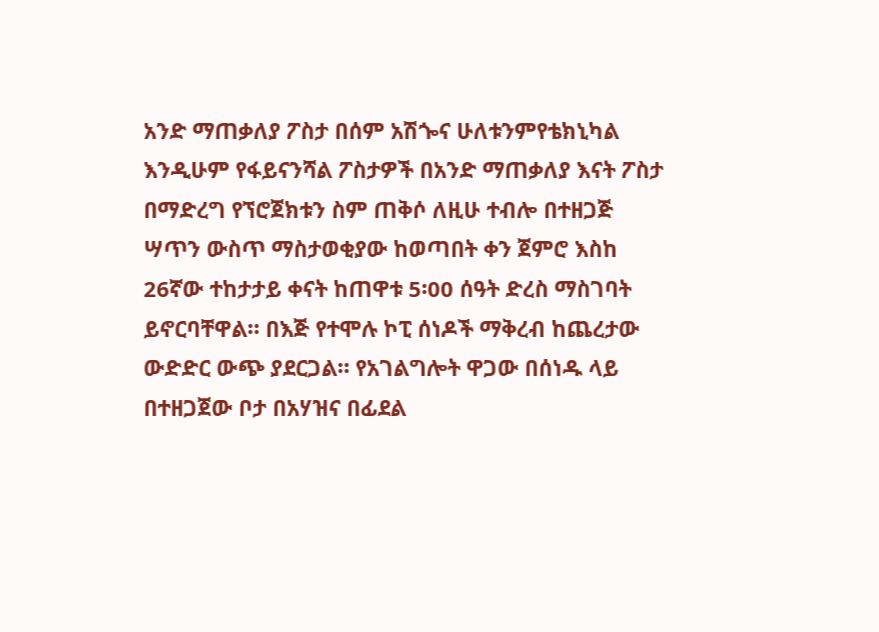አንድ ማጠቃለያ ፖስታ በሰም አሽጐና ሁለቱንምየቴክኒካል እንዲሁም የፋይናንሻል ፖስታዎች በአንድ ማጠቃለያ እናት ፖስታ በማድረግ የኘሮጀክቱን ስም ጠቅሶ ለዚሁ ተብሎ በተዘጋጅ ሣጥን ውስጥ ማስታወቂያው ከወጣበት ቀን ጀምሮ እስከ 26ኛው ተከታታይ ቀናት ከጠዋቱ 5፡00 ሰዓት ድረስ ማስገባት ይኖርባቸዋል። በእጅ የተሞሉ ኮፒ ሰነዶች ማቅረብ ከጨረታው ውድድር ውጭ ያደርጋል። የአገልግሎት ዋጋው በሰነዱ ላይ በተዘጋጀው ቦታ በአሃዝና በፊደል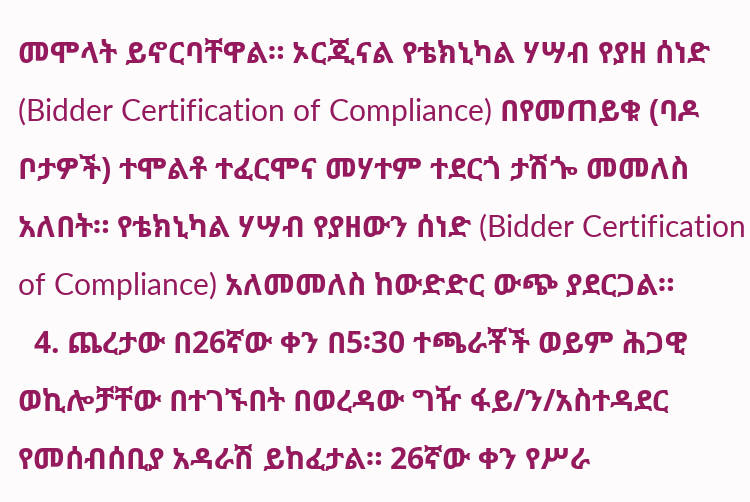መሞላት ይኖርባቸዋል። ኦርጂናል የቴክኒካል ሃሣብ የያዘ ሰነድ (Bidder Certification of Compliance) በየመጠይቁ (ባዶ ቦታዎች) ተሞልቶ ተፈርሞና መሃተም ተደርጎ ታሽጐ መመለስ አለበት። የቴክኒካል ሃሣብ የያዘውን ሰነድ (Bidder Certification of Compliance) አለመመለስ ከውድድር ውጭ ያደርጋል።
  4. ጨረታው በ26ኛው ቀን በ5፡30 ተጫራቾች ወይም ሕጋዊ ወኪሎቻቸው በተገኙበት በወረዳው ግዥ ፋይ/ን/አስተዳደር የመሰብሰቢያ አዳራሽ ይከፈታል። 26ኛው ቀን የሥራ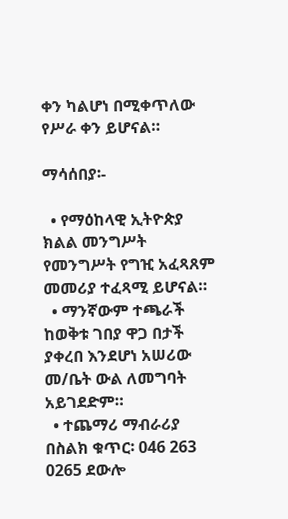ቀን ካልሆነ በሚቀጥለው የሥራ ቀን ይሆናል።

ማሳሰበያ፡-

  • የማዕከላዊ ኢትዮጵያ ክልል መንግሥት የመንግሥት የግዢ አፈጻጸም መመሪያ ተፈጻሚ ይሆናል።
  • ማንኛውም ተጫራች ከወቅቱ ገበያ ዋጋ በታች ያቀረበ እንደሆነ አሠሪው መ/ቤት ውል ለመግባት አይገደድም።
  • ተጨማሪ ማብራሪያ በስልክ ቁጥር፡ 046 263 0265 ደውሎ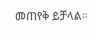መጠየቅ ይቻላል።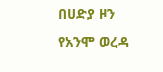በሀድያ ዞን የአንሞ ወረዳ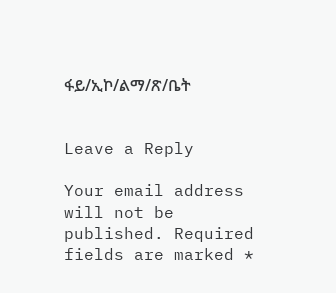ፋይ/ኢኮ/ልማ/ጽ/ቤት


Leave a Reply

Your email address will not be published. Required fields are marked *